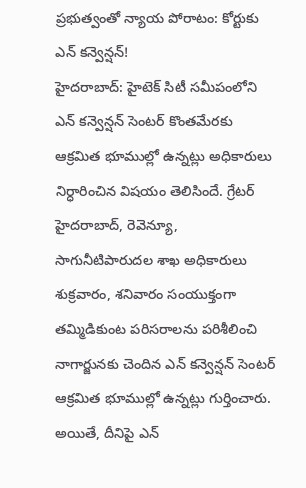ప్రభుత్వంతో న్యాయ పోరాటం: కోర్టుకు ఎన్ కన్వెన్షన్!
హైదరాబాద్: హైటెక్ సిటీ సమీపంలోని ఎన్ కన్వెన్షన్ సెంటర్ కొంతమేరకు ఆక్రమిత భూముల్లో ఉన్నట్లు అధికారులు నిర్ధారించిన విషయం తెలిసిందే. గ్రేటర్ హైదరాబాద్, రెవెన్యూ, సాగునీటిపారుదల శాఖ అధికారులు శుక్రవారం, శనివారం సంయుక్తంగా తమ్మిడికుంట పరిసరాలను పరిశీలించి నాగార్జునకు చెందిన ఎన్ కన్వెన్షన్ సెంటర్ ఆక్రమిత భూముల్లో ఉన్నట్లు గుర్తించారు. అయితే, దీనిపై ఎన్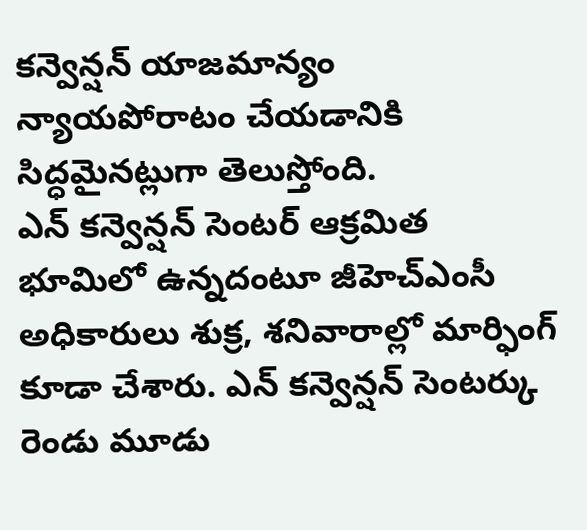కన్వెన్షన్ యాజమాన్యం న్యాయపోరాటం చేయడానికి సిద్ధమైనట్లుగా తెలుస్తోంది.
ఎన్ కన్వెన్షన్ సెంటర్ ఆక్రమిత భూమిలో ఉన్నదంటూ జీహెచ్ఎంసీ అధికారులు శుక్ర, శనివారాల్లో మార్ఫింగ్ కూడా చేశారు. ఎన్ కన్వెన్షన్ సెంటర్కు రెండు మూడు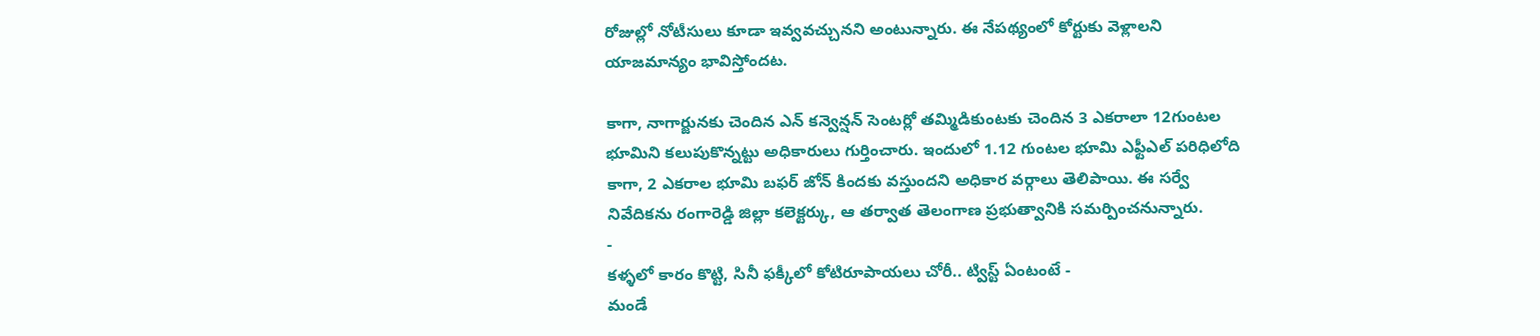రోజుల్లో నోటీసులు కూడా ఇవ్వవచ్చునని అంటున్నారు. ఈ నేపథ్యంలో కోర్టుకు వెళ్లాలని యాజమాన్యం భావిస్తోందట.

కాగా, నాగార్జునకు చెందిన ఎన్ కన్వెన్షన్ సెంటర్లో తమ్మిడికుంటకు చెందిన 3 ఎకరాలా 12గుంటల భూమిని కలుపుకొన్నట్టు అధికారులు గుర్తించారు. ఇందులో 1.12 గుంటల భూమి ఎఫ్టీఎల్ పరిధిలోది కాగా, 2 ఎకరాల భూమి బఫర్ జోన్ కిందకు వస్తుందని అధికార వర్గాలు తెలిపాయి. ఈ సర్వే నివేదికను రంగారెడ్డి జిల్లా కలెక్టర్కు, ఆ తర్వాత తెలంగాణ ప్రభుత్వానికి సమర్పించనున్నారు.
-
కళ్ళలో కారం కొట్టి, సినీ ఫక్కీలో కోటిరూపాయలు చోరీ.. ట్విస్ట్ ఏంటంటే -
మండే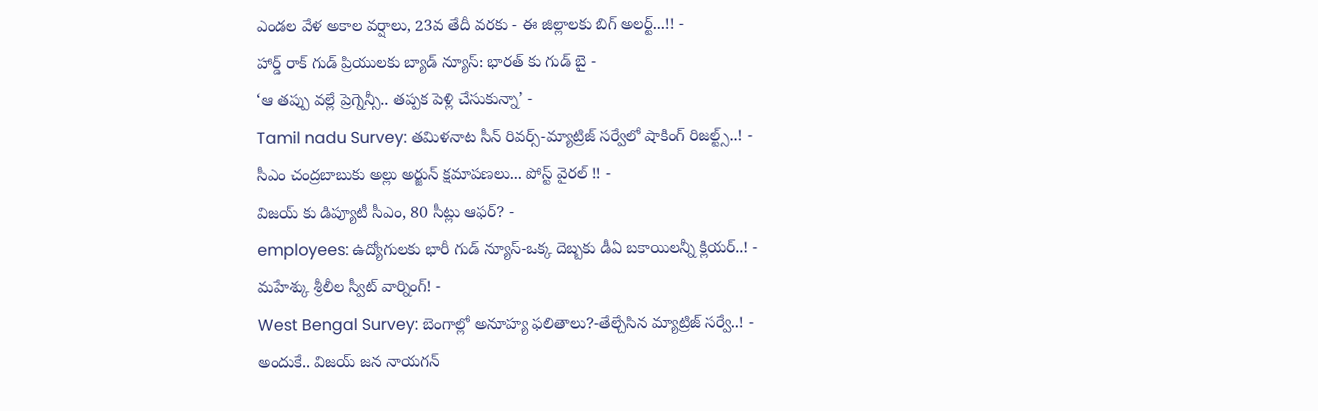ఎండల వేళ అకాల వర్షాలు, 23వ తేదీ వరకు - ఈ జిల్లాలకు బిగ్ అలర్ట్...!! -
హార్డ్ రాక్ గుడ్ ప్రియులకు బ్యాడ్ న్యూస్: భారత్ కు గుడ్ బై -
‘ఆ తప్పు వల్లే ప్రెగ్నెన్సీ.. తప్పక పెళ్లి చేసుకున్నా’ -
Tamil nadu Survey: తమిళనాట సీన్ రివర్స్-మ్యాట్రిజ్ సర్వేలో షాకింగ్ రిజల్ట్స్..! -
సీఎం చంద్రబాబుకు అల్లు అర్జున్ క్షమాపణలు... పోస్ట్ వైరల్ !! -
విజయ్ కు డిప్యూటీ సీఎం, 80 సీట్లు ఆఫర్? -
employees: ఉద్యోగులకు భారీ గుడ్ న్యూస్-ఒక్క దెబ్బకు డీఏ బకాయిలన్నీ క్లియర్..! -
మహేశ్కు శ్రీలీల స్వీట్ వార్నింగ్! -
West Bengal Survey: బెంగాల్లో అనూహ్య ఫలితాలు?-తేల్చేసిన మ్యాట్రిజ్ సర్వే..! -
అందుకే.. విజయ్ జన నాయగన్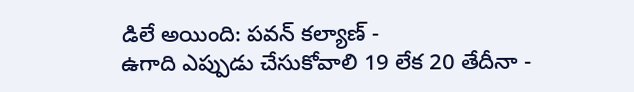డిలే అయింది: పవన్ కల్యాణ్ -
ఉగాది ఎప్పుడు చేసుకోవాలి 19 లేక 20 తేదీనా -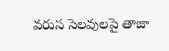వరుస సెలవులపై తాజా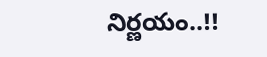నిర్ణయం..!!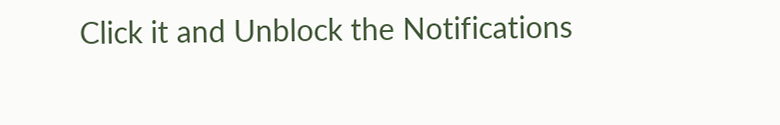Click it and Unblock the Notifications